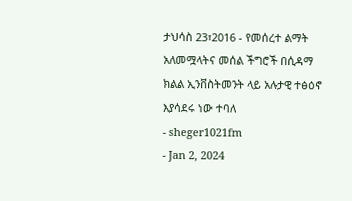ታህሳስ 23፣2016 - የመሰረተ ልማት አለመሟላትና መሰል ችግሮች በሲዳማ ክልል ኢንቨስትመንት ላይ አሉታዊ ተፅዕኖ እያሳደሩ ነው ተባለ
- sheger1021fm
- Jan 2, 2024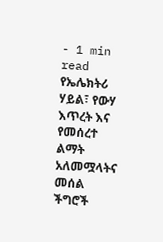- 1 min read
የኤሌክትሪ ሃይል፣ የውሃ እጥረት እና የመሰረተ ልማት አለመሟላትና መሰል ችግሮች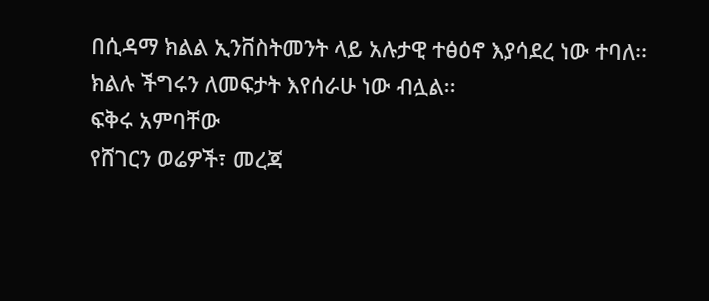በሲዳማ ክልል ኢንቨስትመንት ላይ አሉታዊ ተፅዕኖ እያሳደረ ነው ተባለ፡፡
ክልሉ ችግሩን ለመፍታት እየሰራሁ ነው ብሏል፡፡
ፍቅሩ አምባቸው
የሸገርን ወሬዎች፣ መረጃ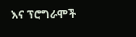እና ፕሮግራሞች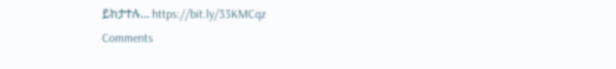ይከታተሉ… https://bit.ly/33KMCqz
Comments